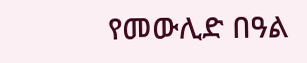የመውሊድ በዓል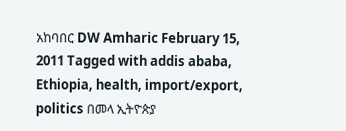አከባበር DW Amharic February 15, 2011 Tagged with addis ababa, Ethiopia, health, import/export, politics በመላ ኢትዮጵያ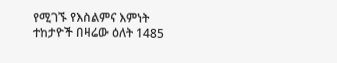የሚገኙ የእስልምና እምነት ተከታዮች በዛሬው ዕለት 1485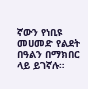ኛውን የነቢዩ መሀመድ የልደት በዓልን በማክበር ላይ ይገኛሉ።